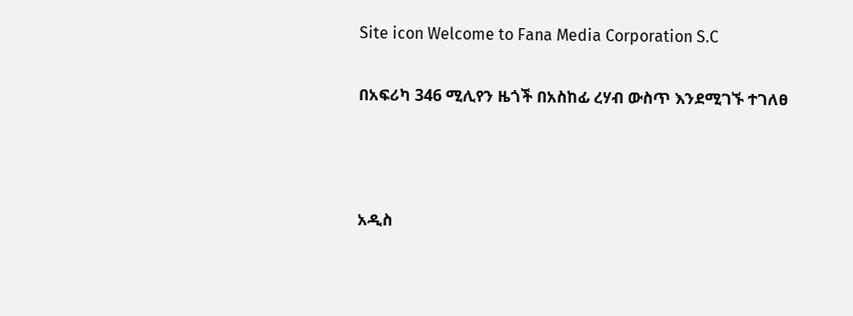Site icon Welcome to Fana Media Corporation S.C

በአፍሪካ 346 ሚሊየን ዜጎች በአስከፊ ረሃብ ውስጥ እንደሚገኙ ተገለፀ



አዲስ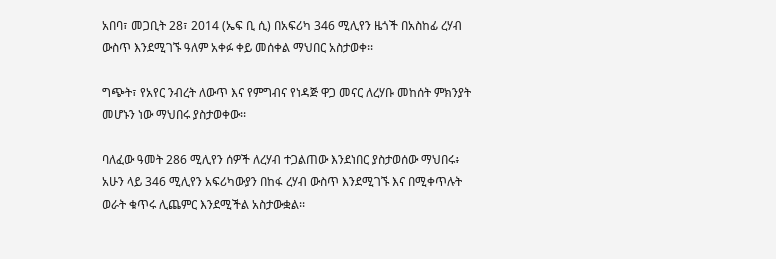አበባ፣ መጋቢት 28፣ 2014 (ኤፍ ቢ ሲ) በአፍሪካ 346 ሚሊየን ዜጎች በአስከፊ ረሃብ ውስጥ እንደሚገኙ ዓለም አቀፉ ቀይ መሰቀል ማህበር አስታወቀ፡፡

ግጭት፣ የአየር ንብረት ለውጥ እና የምግብና የነዳጅ ዋጋ መናር ለረሃቡ መከሰት ምክንያት መሆኑን ነው ማህበሩ ያስታወቀው፡፡

ባለፈው ዓመት 286 ሚሊየን ሰዎች ለረሃብ ተጋልጠው እንደነበር ያስታወሰው ማህበሩ፥ አሁን ላይ 346 ሚሊየን አፍሪካውያን በከፋ ረሃብ ውስጥ እንደሚገኙ እና በሚቀጥሉት ወራት ቁጥሩ ሊጨምር እንደሚችል አስታውቋል፡፡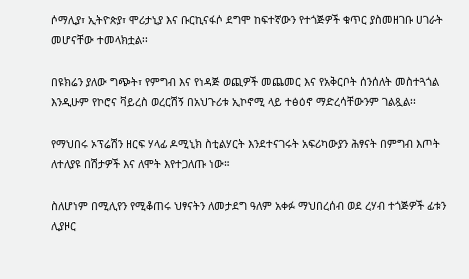ሶማሊያ፣ ኢትዮጵያ፣ ሞሪታኒያ እና ቡርኪናፋሶ ደግሞ ከፍተኛውን የተጎጅዎች ቁጥር ያስመዘገቡ ሀገራት መሆናቸው ተመላክቷል፡፡

በዩክሬን ያለው ግጭት፣ የምግብ እና የነዳጅ ወጪዎች መጨመር እና የአቅርቦት ሰንሰለት መስተጓጎል እንዲሁም የኮሮና ቫይረስ ወረርሽኝ በአህጉሪቱ ኢኮኖሚ ላይ ተፅዕኖ ማድረሳቸውንም ገልጿል፡፡

የማህበሩ ኦፕሬሽን ዘርፍ ሃላፊ ዶሚኒክ ስቲልሃርት እንደተናገሩት አፍሪካውያን ሕፃናት በምግብ እጦት ለተለያዩ በሽታዎች እና ለሞት እየተጋለጡ ነው።

ስለሆነም በሚሊየን የሚቆጠሩ ህፃናትን ለመታደግ ዓለም አቀፉ ማህበረሰብ ወደ ረሃብ ተጎጅዎች ፊቱን ሊያዞር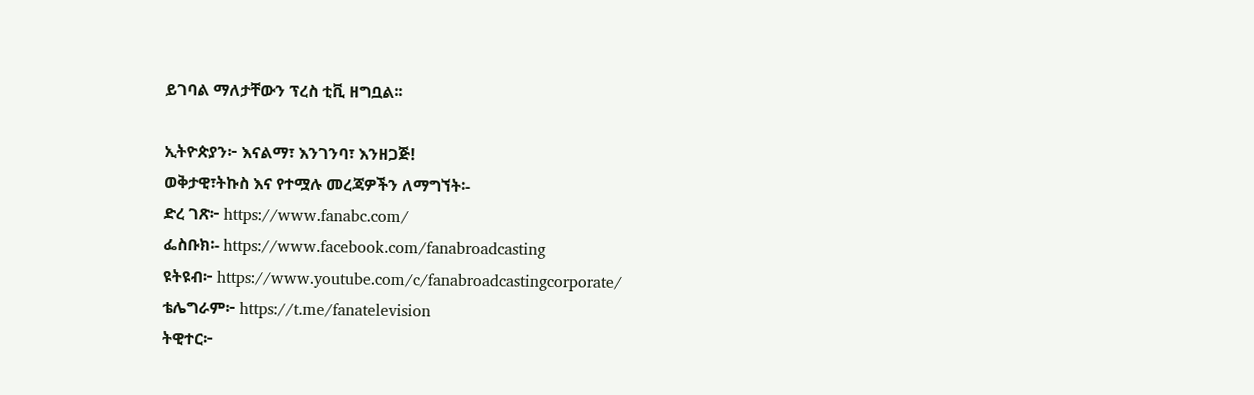ይገባል ማለታቸውን ፕረስ ቲቪ ዘግቧል፡፡

ኢትዮጵያን፦ እናልማ፣ እንገንባ፣ እንዘጋጅ!
ወቅታዊ፣ትኩስ እና የተሟሉ መረጃዎችን ለማግኘት፡-
ድረ ገጽ፦ https://www.fanabc.com/
ፌስቡክ፡- https://www.facebook.com/fanabroadcasting
ዩትዩብ፦ https://www.youtube.com/c/fanabroadcastingcorporate/
ቴሌግራም፦ https://t.me/fanatelevision
ትዊተር፦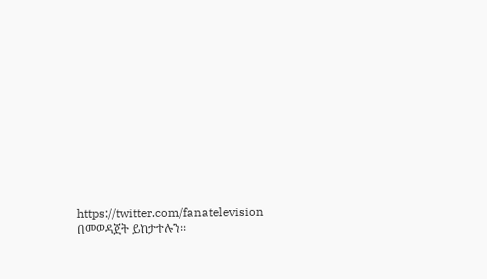https://twitter.com/fanatelevision በመወዳጀት ይከታተሉን፡፡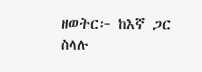ዘወትር፦ ከእኛ ጋር ስላሉ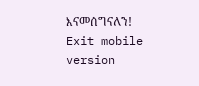እናመሰግናለን!
Exit mobile version